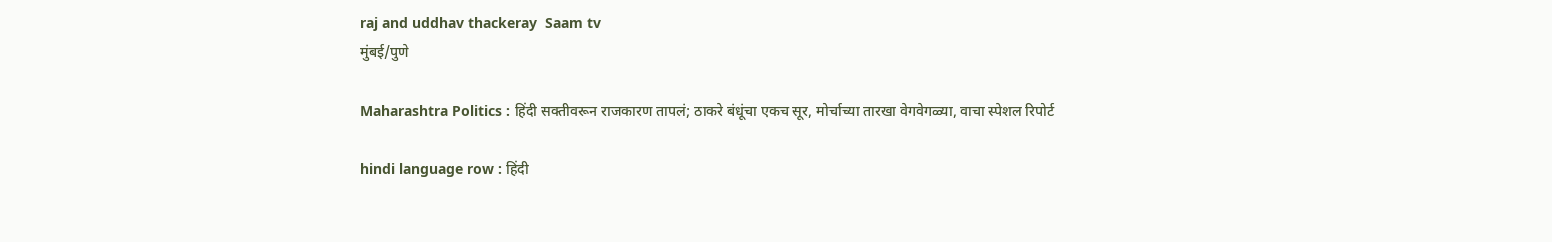raj and uddhav thackeray  Saam tv
मुंबई/पुणे

Maharashtra Politics : हिंदी सक्तीवरून राजकारण तापलं; ठाकरे बंधूंचा एकच सूर, मोर्चाच्या तारखा वेगवेगळ्या, वाचा स्पेशल रिपोर्ट

hindi language row : हिंदी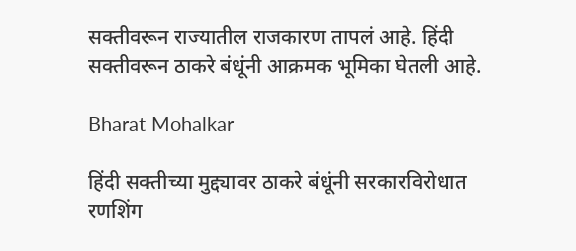सक्तीवरून राज्यातील राजकारण तापलं आहे. हिंदी सक्तीवरून ठाकरे बंधूंनी आक्रमक भूमिका घेतली आहे.

Bharat Mohalkar

हिंदी सक्तीच्या मुद्द्यावर ठाकरे बंधूंनी सरकारविरोधात रणशिंग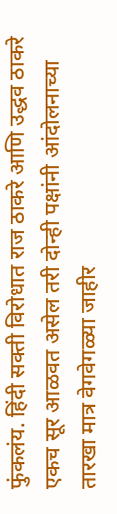फुंकलंय. हिंदी सक्ती विरोधात राज ठाकरे आणि उद्धव ठाकरे एकच सूर आळवत असेल तरी दोन्ही पक्षांनी आंदोलनाच्या तारखा मात्र वेगवेगळ्या जाहीर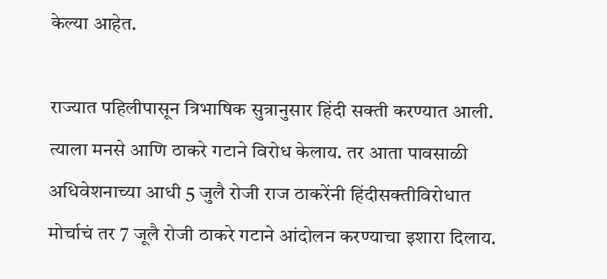केल्या आहेत.

राज्यात पहिलीपासून त्रिभाषिक सुत्रानुसार हिंदी सक्ती करण्यात आली. त्याला मनसे आणि ठाकरे गटाने विरोध केलाय. तर आता पावसाळी अधिवेशनाच्या आधी 5 जुलै रोजी राज ठाकरेंनी हिंदीसक्तीविरोधात मोर्चाचं तर 7 जूलै रोजी ठाकरे गटाने आंदोलन करण्याचा इशारा दिलाय.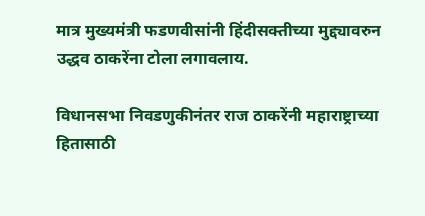मात्र मुख्यमंत्री फडणवीसांनी हिंदीसक्तीच्या मुद्द्यावरुन उद्धव ठाकरेंना टोला लगावलाय.

विधानसभा निवडणुकीनंतर राज ठाकरेंनी महाराष्ट्राच्या हितासाठी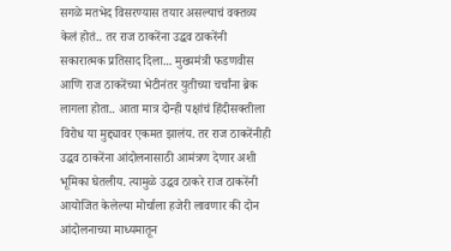सगळे मतभेद विसरण्यास तयार असल्याचं वक्तव्य केलं होतं.. तर राज ठाकरेंना उद्धव ठाकरेंनी सकारात्मक प्रतिसाद दिला... मुख्यमंत्री फडणवीस आणि राज ठाकरेंच्या भेटीनंतर युतीच्या चर्चांना ब्रेक लागला होता.. आता मात्र दोन्ही पक्षांचं हिंदीसक्तीला विरोध या मुद्द्यावर एकमत झालंय. तर राज ठाकरेंनीही उद्धव ठाकरेंना आंदोलनासाठी आमंत्रण देणार अशी भूमिका घेतलीय. त्यामुळे उद्धव ठाकरे राज ठाकरेंनी आयोजित केलेल्या मोर्चाला हजेरी लावणार की दोन आंदोलनाच्या माध्यमातून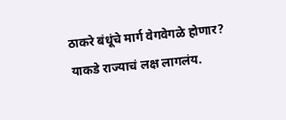ठाकरे बंधूंचे मार्ग वेगवेगळे होणार? याकडे राज्याचं लक्ष लागलंय.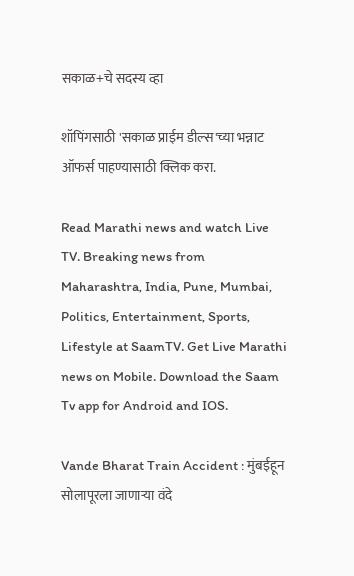सकाळ+चे सदस्य व्हा

शॉपिंगसाठी 'सकाळ प्राईम डील्स'च्या भन्नाट ऑफर्स पाहण्यासाठी क्लिक करा.

Read Marathi news and watch Live TV. Breaking news from Maharashtra, India, Pune, Mumbai, Politics, Entertainment, Sports, Lifestyle at SaamTV. Get Live Marathi news on Mobile. Download the Saam Tv app for Android and IOS.

Vande Bharat Train Accident : मुंबईहून सोलापूरला जाणाऱ्या वंदे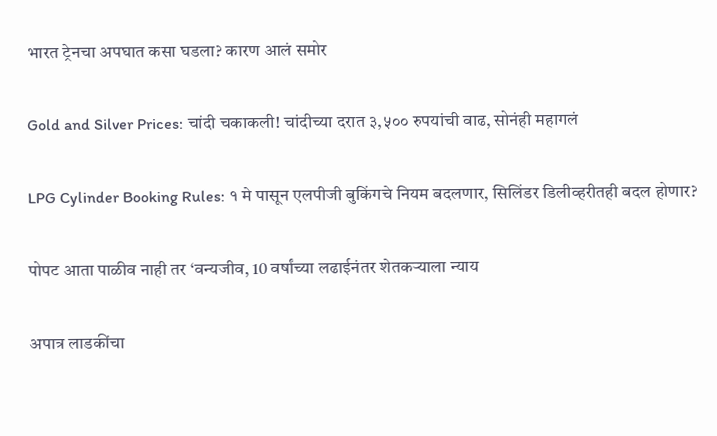भारत ट्रेनचा अपघात कसा घडला? कारण आलं समोर

Gold and Silver Prices: चांदी चकाकली! चांदीच्या दरात ३,५०० रुपयांची वाढ, सोनंही महागलं

LPG Cylinder Booking Rules: १ मे पासून एलपीजी बुकिंगचे नियम बदलणार, सिलिंडर डिलीव्हरीतही बदल होणार?

पोपट आता पाळीव नाही तर ‘वन्यजीव, 10 वर्षांच्या लढाईनंतर शेतकऱ्याला न्याय

अपात्र लाडकींचा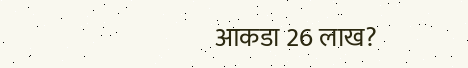आकडा 26 लाख?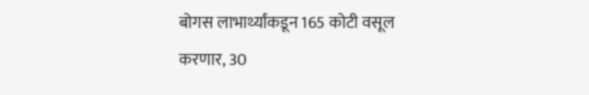बोगस लाभार्थ्यांकडून 165 कोटी वसूल करणार, 30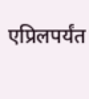एप्रिलपर्यंत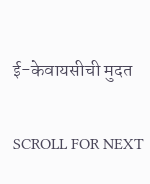ई-केवायसीची मुदत

SCROLL FOR NEXT